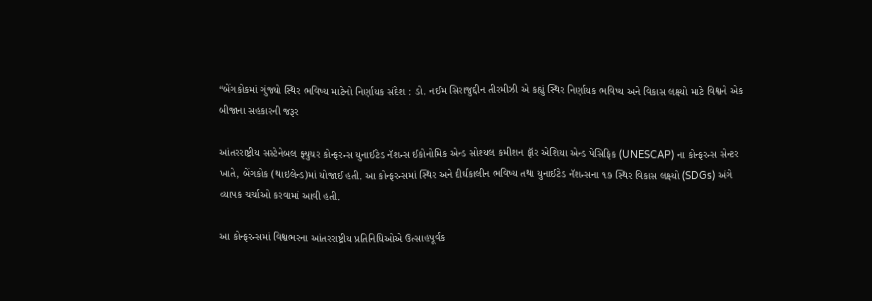“બેંગકોકમાં ગુંજ્યો સ્થિર ભવિષ્ય માટેનો નિર્ણાયક સંદેશ : ડો. નઈમ સિરાજુદ્દીન તીરમીઝી એ કહ્યું સ્થિર નિર્ણાયક ભવિષ્ય અને વિકાસ લક્ષ્યો માટે વિશ્વને એક બીજાના સહકારની જરૂર

આંતરરાષ્ટ્રીય સસ્ટેનેબલ ફ્યુચર કોન્ફરન્સ યુનાઈટેડ નૅશન્સ ઈકોનોમિક એન્ડ સોશ્યલ કમીશન ફૉર એશિયા એન્ડ પેસિફિક (UNESCAP) ના કોન્ફરન્સ સેન્ટર ખાતે, બેંગકોક (થાઇલેન્ડ)માં યોજાઈ હતી. આ કોન્ફરન્સમાં સ્થિર અને દીર્ઘકાલીન ભવિષ્ય તથા યુનાઈટેડ નૅશન્સના ૧૭ સ્થિર વિકાસ લક્ષ્યો (SDGs) અંગે વ્યાપક ચર્ચાઓ કરવામાં આવી હતી.

આ કોન્ફરન્સમાં વિશ્વભરના આંતરરાષ્ટ્રીય પ્રતિનિધિઓએ ઉત્સાહપૂર્વક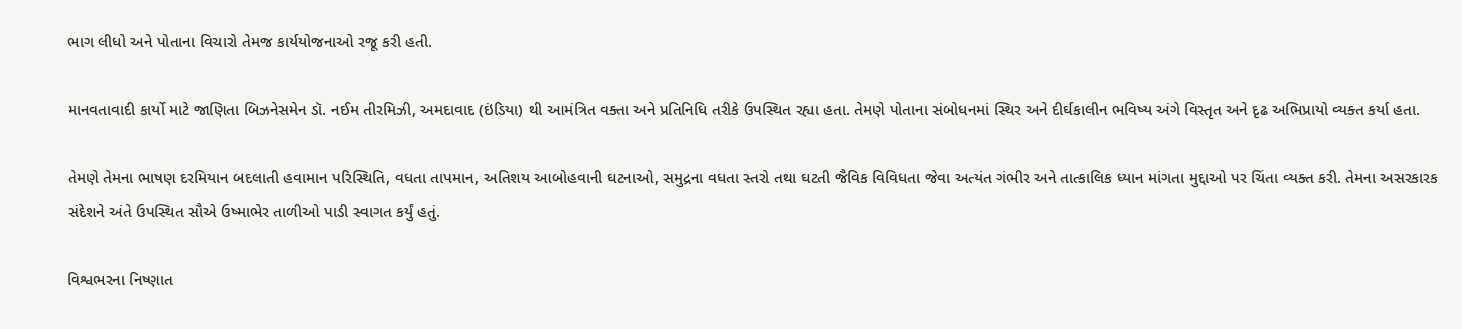ભાગ લીધો અને પોતાના વિચારો તેમજ કાર્યયોજનાઓ રજૂ કરી હતી.

માનવતાવાદી કાર્યો માટે જાણિતા બિઝનેસમેન ડૉ. નઈમ તીરમિઝી, અમદાવાદ (ઇંડિયા) થી આમંત્રિત વક્તા અને પ્રતિનિધિ તરીકે ઉપસ્થિત રહ્યા હતા. તેમણે પોતાના સંબોધનમાં સ્થિર અને દીર્ઘકાલીન ભવિષ્ય અંગે વિસ્તૃત અને દૃઢ અભિપ્રાયો વ્યક્ત કર્યા હતા.

તેમણે તેમના ભાષણ દરમિયાન બદલાતી હવામાન પરિસ્થિતિ, વધતા તાપમાન, અતિશય આબોહવાની ઘટનાઓ, સમુદ્રના વધતા સ્તરો તથા ઘટતી જૈવિક વિવિધતા જેવા અત્યંત ગંભીર અને તાત્કાલિક ધ્યાન માંગતા મુદ્દાઓ પર ચિંતા વ્યક્ત કરી. તેમના અસરકારક સંદેશને અંતે ઉપસ્થિત સૌએ ઉષ્માભેર તાળીઓ પાડી સ્વાગત કર્યું હતું.

વિશ્વભરના નિષ્ણાત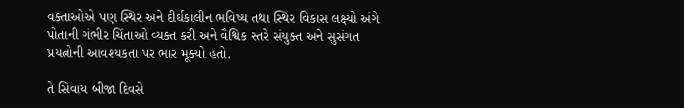વક્તાઓએ પણ સ્થિર અને દીર્ઘકાલીન ભવિષ્ય તથા સ્થિર વિકાસ લક્ષ્યો અંગે પોતાની ગંભીર ચિંતાઓ વ્યક્ત કરી અને વૈશ્વિક સ્તરે સંયુક્ત અને સુસંગત પ્રયત્નોની આવશ્યકતા પર ભાર મૂક્યો હતો.

તે સિવાય બીજા દિવસે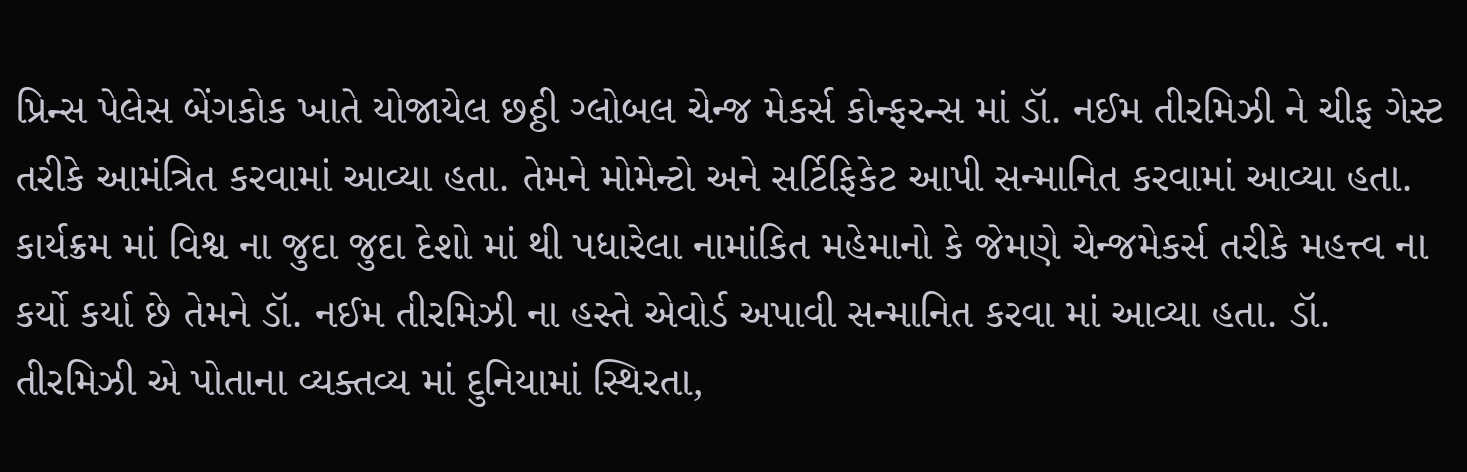પ્રિન્સ પેલેસ બેંગકોક ખાતે યોજાયેલ છઠ્ઠી ગ્લોબલ ચેન્જ મેકર્સ કોન્ફરન્સ માં ડૉ. નઈમ તીરમિઝી ને ચીફ ગેસ્ટ તરીકે આમંત્રિત કરવામાં આવ્યા હતા. તેમને મોમેન્ટો અને સર્ટિફિકેટ આપી સન્માનિત કરવામાં આવ્યા હતા. કાર્યક્રમ માં વિશ્વ ના જુદા જુદા દેશો માં થી પધારેલા નામાંકિત મહેમાનો કે જેમણે ચેન્જમેકર્સ તરીકે મહત્ત્વ ના કર્યો કર્યા છે તેમને ડૉ. નઈમ તીરમિઝી ના હસ્તે એવોર્ડ અપાવી સન્માનિત કરવા માં આવ્યા હતા. ડૉ. તીરમિઝી એ પોતાના વ્યક્તવ્ય માં દુનિયામાં સ્થિરતા,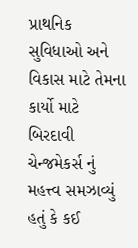પ્રાથનિક સુવિધાઓ અને વિકાસ માટે તેમના કાર્યો માટે બિરદાવી ચેન્જમેકર્સ નું મહત્ત્વ સમઝાવ્યું હતું કે કઈ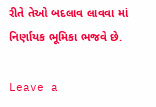રીતે તેઓ બદલાવ લાવવા માં નિર્ણાયક ભૂમિકા ભજવે છે.

Leave a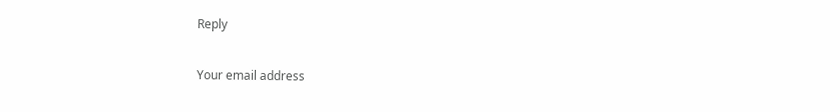Reply

Your email address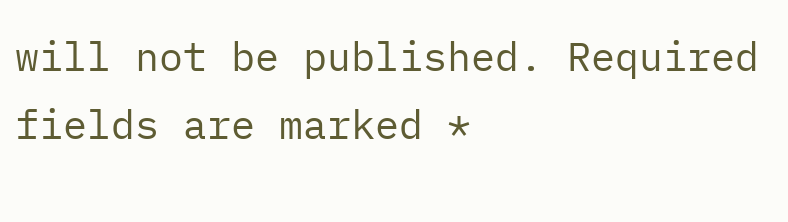will not be published. Required fields are marked *